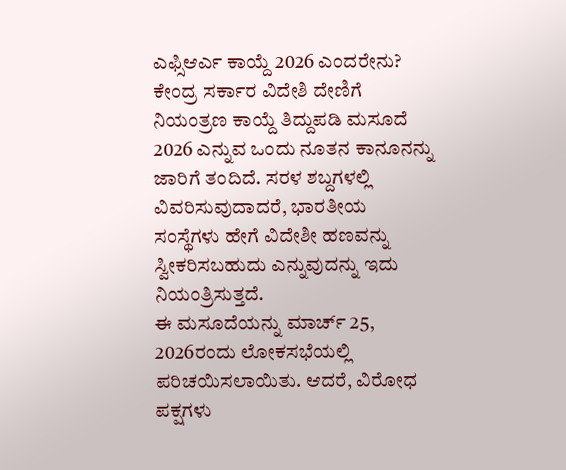ಎಫ್ಸಿಆರ್ಎ ಕಾಯ್ದೆ 2026 ಎಂದರೇನು?
ಕೇಂದ್ರ ಸರ್ಕಾರ ವಿದೇಶಿ ದೇಣಿಗೆ ನಿಯಂತ್ರಣ ಕಾಯ್ದೆ ತಿದ್ದುಪಡಿ ಮಸೂದೆ 2026 ಎನ್ನುವ ಒಂದು ನೂತನ ಕಾನೂನನ್ನು ಜಾರಿಗೆ ತಂದಿದೆ. ಸರಳ ಶಬ್ದಗಳಲ್ಲಿ ವಿವರಿಸುವುದಾದರೆ, ಭಾರತೀಯ ಸಂಸ್ಥೆಗಳು ಹೇಗೆ ವಿದೇಶೀ ಹಣವನ್ನು ಸ್ವೀಕರಿಸಬಹುದು ಎನ್ನುವುದನ್ನು ಇದು ನಿಯಂತ್ರಿಸುತ್ತದೆ.
ಈ ಮಸೂದೆಯನ್ನು ಮಾರ್ಚ್ 25, 2026ರಂದು ಲೋಕಸಭೆಯಲ್ಲಿ ಪರಿಚಯಿಸಲಾಯಿತು. ಆದರೆ, ವಿರೋಧ ಪಕ್ಷಗಳು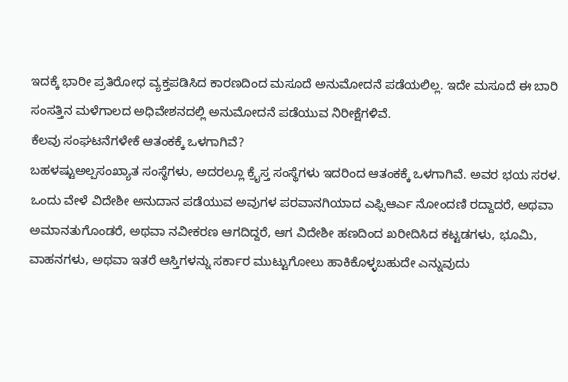ಇದಕ್ಕೆ ಭಾರೀ ಪ್ರತಿರೋಧ ವ್ಯಕ್ತಪಡಿಸಿದ ಕಾರಣದಿಂದ ಮಸೂದೆ ಅನುಮೋದನೆ ಪಡೆಯಲಿಲ್ಲ. ಇದೇ ಮಸೂದೆ ಈ ಬಾರಿ ಸಂಸತ್ತಿನ ಮಳೆಗಾಲದ ಅಧಿವೇಶನದಲ್ಲಿ ಅನುಮೋದನೆ ಪಡೆಯುವ ನಿರೀಕ್ಷೆಗಳಿವೆ.
ಕೆಲವು ಸಂಘಟನೆಗಳೇಕೆ ಆತಂಕಕ್ಕೆ ಒಳಗಾಗಿವೆ?
ಬಹಳಷ್ಟುಅಲ್ಪಸಂಖ್ಯಾತ ಸಂಸ್ಥೆಗಳು, ಅದರಲ್ಲೂ ಕ್ರೈಸ್ತ ಸಂಸ್ಥೆಗಳು ಇದರಿಂದ ಆತಂಕಕ್ಕೆ ಒಳಗಾಗಿವೆ. ಅವರ ಭಯ ಸರಳ. ಒಂದು ವೇಳೆ ವಿದೇಶೀ ಅನುದಾನ ಪಡೆಯುವ ಅವುಗಳ ಪರವಾನಗಿಯಾದ ಎಫ್ಸಿಆರ್ಎ ನೋಂದಣಿ ರದ್ದಾದರೆ, ಅಥವಾ ಅಮಾನತುಗೊಂಡರೆ, ಅಥವಾ ನವೀಕರಣ ಆಗದಿದ್ದರೆ, ಆಗ ವಿದೇಶೀ ಹಣದಿಂದ ಖರೀದಿಸಿದ ಕಟ್ಟಡಗಳು, ಭೂಮಿ, ವಾಹನಗಳು, ಅಥವಾ ಇತರೆ ಆಸ್ತಿಗಳನ್ನು ಸರ್ಕಾರ ಮುಟ್ಟುಗೋಲು ಹಾಕಿಕೊಳ್ಳಬಹುದೇ ಎನ್ನುವುದು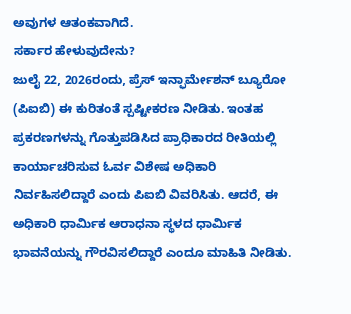ಅವುಗಳ ಆತಂಕವಾಗಿದೆ.
ಸರ್ಕಾರ ಹೇಳುವುದೇನು?
ಜುಲೈ 22, 2026ರಂದು, ಪ್ರೆಸ್ ಇನ್ಫಾರ್ಮೇಶನ್ ಬ್ಯೂರೋ (ಪಿಐಬಿ) ಈ ಕುರಿತಂತೆ ಸ್ಪಷ್ಟೀಕರಣ ನೀಡಿತು. ಇಂತಹ ಪ್ರಕರಣಗಳನ್ನು ಗೊತ್ತುಪಡಿಸಿದ ಪ್ರಾಧಿಕಾರದ ರೀತಿಯಲ್ಲಿ ಕಾರ್ಯಾಚರಿಸುವ ಓರ್ವ ವಿಶೇಷ ಅಧಿಕಾರಿ ನಿರ್ವಹಿಸಲಿದ್ದಾರೆ ಎಂದು ಪಿಐಬಿ ವಿವರಿಸಿತು. ಆದರೆ, ಈ ಅಧಿಕಾರಿ ಧಾರ್ಮಿಕ ಆರಾಧನಾ ಸ್ಥಳದ ಧಾರ್ಮಿಕ ಭಾವನೆಯನ್ನು ಗೌರವಿಸಲಿದ್ದಾರೆ ಎಂದೂ ಮಾಹಿತಿ ನೀಡಿತು.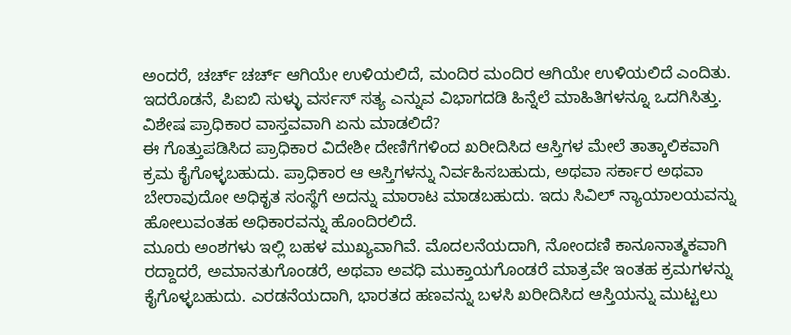ಅಂದರೆ, ಚರ್ಚ್ ಚರ್ಚ್ ಆಗಿಯೇ ಉಳಿಯಲಿದೆ, ಮಂದಿರ ಮಂದಿರ ಆಗಿಯೇ ಉಳಿಯಲಿದೆ ಎಂದಿತು. ಇದರೊಡನೆ, ಪಿಐಬಿ ಸುಳ್ಳು ವರ್ಸಸ್ ಸತ್ಯ ಎನ್ನುವ ವಿಭಾಗದಡಿ ಹಿನ್ನೆಲೆ ಮಾಹಿತಿಗಳನ್ನೂ ಒದಗಿಸಿತ್ತು.
ವಿಶೇಷ ಪ್ರಾಧಿಕಾರ ವಾಸ್ತವವಾಗಿ ಏನು ಮಾಡಲಿದೆ?
ಈ ಗೊತ್ತುಪಡಿಸಿದ ಪ್ರಾಧಿಕಾರ ವಿದೇಶೀ ದೇಣಿಗೆಗಳಿಂದ ಖರೀದಿಸಿದ ಆಸ್ತಿಗಳ ಮೇಲೆ ತಾತ್ಕಾಲಿಕವಾಗಿ ಕ್ರಮ ಕೈಗೊಳ್ಳಬಹುದು. ಪ್ರಾಧಿಕಾರ ಆ ಆಸ್ತಿಗಳನ್ನು ನಿರ್ವಹಿಸಬಹುದು, ಅಥವಾ ಸರ್ಕಾರ ಅಥವಾ ಬೇರಾವುದೋ ಅಧಿಕೃತ ಸಂಸ್ಥೆಗೆ ಅದನ್ನು ಮಾರಾಟ ಮಾಡಬಹುದು. ಇದು ಸಿವಿಲ್ ನ್ಯಾಯಾಲಯವನ್ನು ಹೋಲುವಂತಹ ಅಧಿಕಾರವನ್ನು ಹೊಂದಿರಲಿದೆ.
ಮೂರು ಅಂಶಗಳು ಇಲ್ಲಿ ಬಹಳ ಮುಖ್ಯವಾಗಿವೆ. ಮೊದಲನೆಯದಾಗಿ, ನೋಂದಣಿ ಕಾನೂನಾತ್ಮಕವಾಗಿ ರದ್ದಾದರೆ, ಅಮಾನತುಗೊಂಡರೆ, ಅಥವಾ ಅವಧಿ ಮುಕ್ತಾಯಗೊಂಡರೆ ಮಾತ್ರವೇ ಇಂತಹ ಕ್ರಮಗಳನ್ನು ಕೈಗೊಳ್ಳಬಹುದು. ಎರಡನೆಯದಾಗಿ, ಭಾರತದ ಹಣವನ್ನು ಬಳಸಿ ಖರೀದಿಸಿದ ಆಸ್ತಿಯನ್ನು ಮುಟ್ಟಲು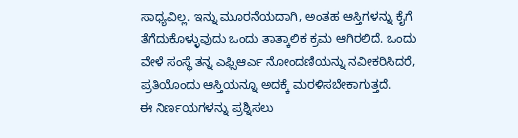ಸಾಧ್ಯವಿಲ್ಲ. ಇನ್ನು ಮೂರನೆಯದಾಗಿ, ಅಂತಹ ಆಸ್ತಿಗಳನ್ನು ಕೈಗೆ ತೆಗೆದುಕೊಳ್ಳುವುದು ಒಂದು ತಾತ್ಕಾಲಿಕ ಕ್ರಮ ಆಗಿರಲಿದೆ. ಒಂದು ವೇಳೆ ಸಂಸ್ಥೆ ತನ್ನ ಎಫ್ಸಿಆರ್ಎ ನೋಂದಣಿಯನ್ನು ನವೀಕರಿಸಿದರೆ, ಪ್ರತಿಯೊಂದು ಆಸ್ತಿಯನ್ನೂ ಅದಕ್ಕೆ ಮರಳಿಸಬೇಕಾಗುತ್ತದೆ.
ಈ ನಿರ್ಣಯಗಳನ್ನು ಪ್ರಶ್ನಿಸಲು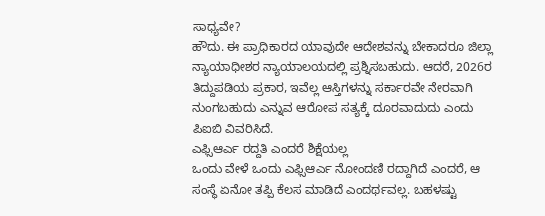ಸಾಧ್ಯವೇ?
ಹೌದು. ಈ ಪ್ರಾಧಿಕಾರದ ಯಾವುದೇ ಆದೇಶವನ್ನು ಬೇಕಾದರೂ ಜಿಲ್ಲಾ ನ್ಯಾಯಾಧೀಶರ ನ್ಯಾಯಾಲಯದಲ್ಲಿ ಪ್ರಶ್ನಿಸಬಹುದು. ಆದರೆ, 2026ರ ತಿದ್ದುಪಡಿಯ ಪ್ರಕಾರ, ಇವೆಲ್ಲ ಆಸ್ತಿಗಳನ್ನು ಸರ್ಕಾರವೇ ನೇರವಾಗಿ ನುಂಗಬಹುದು ಎನ್ನುವ ಆರೋಪ ಸತ್ಯಕ್ಕೆ ದೂರವಾದುದು ಎಂದು ಪಿಐಬಿ ವಿವರಿಸಿದೆ.
ಎಫ್ಸಿಆರ್ಎ ರದ್ದತಿ ಎಂದರೆ ಶಿಕ್ಷೆಯಲ್ಲ
ಒಂದು ವೇಳೆ ಒಂದು ಎಫ್ಸಿಆರ್ಎ ನೋಂದಣಿ ರದ್ದಾಗಿದೆ ಎಂದರೆ, ಆ ಸಂಸ್ಥೆ ಏನೋ ತಪ್ಪಿ ಕೆಲಸ ಮಾಡಿದೆ ಎಂದರ್ಥವಲ್ಲ. ಬಹಳಷ್ಟು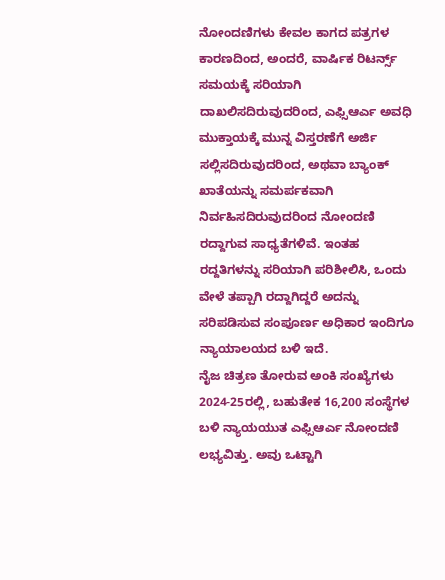ನೋಂದಣಿಗಳು ಕೇವಲ ಕಾಗದ ಪತ್ರಗಳ ಕಾರಣದಿಂದ, ಅಂದರೆ, ವಾರ್ಷಿಕ ರಿಟರ್ನ್ಸ್ ಸಮಯಕ್ಕೆ ಸರಿಯಾಗಿ ದಾಖಲಿಸದಿರುವುದರಿಂದ, ಎಫ್ಸಿಆರ್ಎ ಅವಧಿ ಮುಕ್ತಾಯಕ್ಕೆ ಮುನ್ನ ವಿಸ್ತರಣೆಗೆ ಅರ್ಜಿ ಸಲ್ಲಿಸದಿರುವುದರಿಂದ, ಅಥವಾ ಬ್ಯಾಂಕ್ ಖಾತೆಯನ್ನು ಸಮರ್ಪಕವಾಗಿ ನಿರ್ವಹಿಸದಿರುವುದರಿಂದ ನೋಂದಣಿ ರದ್ದಾಗುವ ಸಾಧ್ಯತೆಗಳಿವೆ. ಇಂತಹ ರದ್ದತಿಗಳನ್ನು ಸರಿಯಾಗಿ ಪರಿಶೀಲಿಸಿ, ಒಂದು ವೇಳೆ ತಪ್ಪಾಗಿ ರದ್ದಾಗಿದ್ದರೆ ಅದನ್ನು ಸರಿಪಡಿಸುವ ಸಂಪೂರ್ಣ ಅಧಿಕಾರ ಇಂದಿಗೂ ನ್ಯಾಯಾಲಯದ ಬಳಿ ಇದೆ.
ನೈಜ ಚಿತ್ರಣ ತೋರುವ ಅಂಕಿ ಸಂಖ್ಯೆಗಳು
2024-25ರಲ್ಲಿ, ಬಹುತೇಕ 16,200 ಸಂಸ್ಥೆಗಳ ಬಳಿ ನ್ಯಾಯಯುತ ಎಫ್ಸಿಆರ್ಎ ನೋಂದಣಿ ಲಭ್ಯವಿತ್ತು. ಅವು ಒಟ್ಟಾಗಿ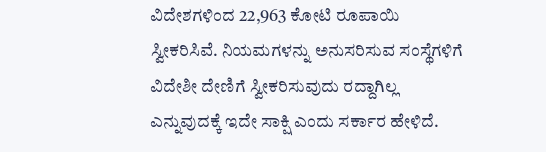ವಿದೇಶಗಳಿಂದ 22,963 ಕೋಟಿ ರೂಪಾಯಿ ಸ್ವೀಕರಿಸಿವೆ. ನಿಯಮಗಳನ್ನು ಅನುಸರಿಸುವ ಸಂಸ್ಥೆಗಳಿಗೆ ವಿದೇಶೀ ದೇಣಿಗೆ ಸ್ವೀಕರಿಸುವುದು ರದ್ದಾಗಿಲ್ಲ ಎನ್ನುವುದಕ್ಕೆ ಇದೇ ಸಾಕ್ಷಿ ಎಂದು ಸರ್ಕಾರ ಹೇಳಿದೆ.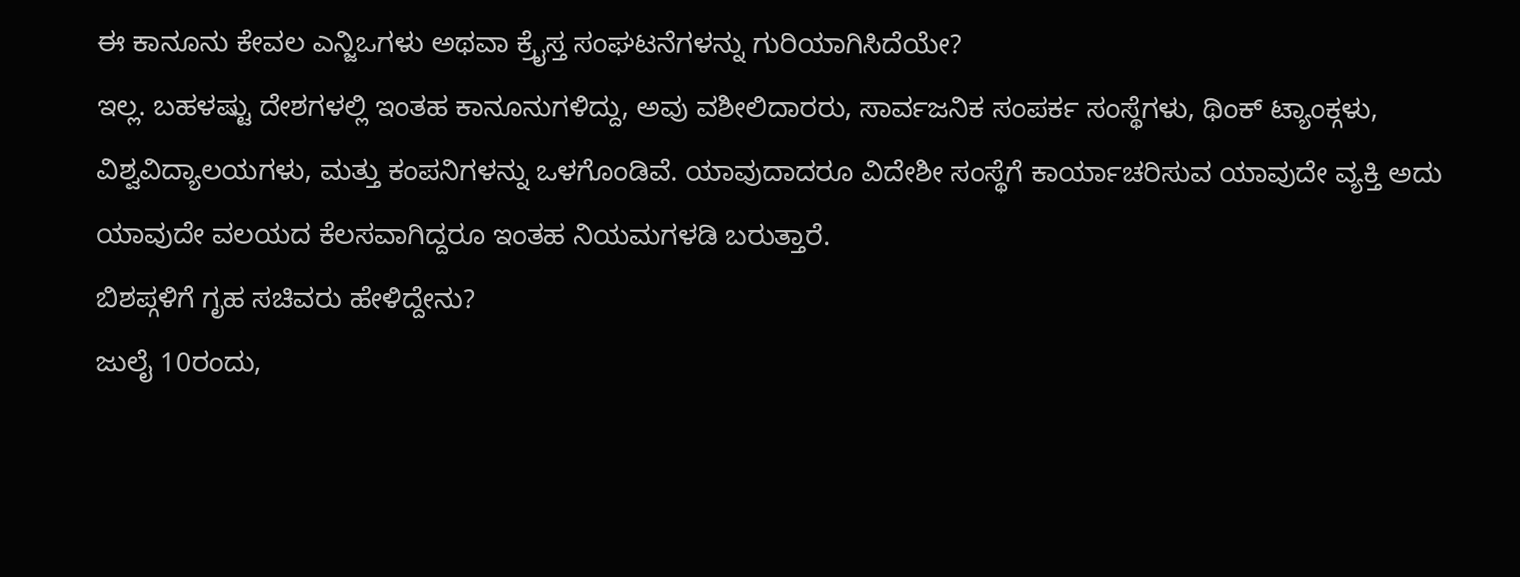ಈ ಕಾನೂನು ಕೇವಲ ಎನ್ಜಿಒಗಳು ಅಥವಾ ಕ್ರೈಸ್ತ ಸಂಘಟನೆಗಳನ್ನು ಗುರಿಯಾಗಿಸಿದೆಯೇ?
ಇಲ್ಲ. ಬಹಳಷ್ಟು ದೇಶಗಳಲ್ಲಿ ಇಂತಹ ಕಾನೂನುಗಳಿದ್ದು, ಅವು ವಶೀಲಿದಾರರು, ಸಾರ್ವಜನಿಕ ಸಂಪರ್ಕ ಸಂಸ್ಥೆಗಳು, ಥಿಂಕ್ ಟ್ಯಾಂಕ್ಗಳು, ವಿಶ್ವವಿದ್ಯಾಲಯಗಳು, ಮತ್ತು ಕಂಪನಿಗಳನ್ನು ಒಳಗೊಂಡಿವೆ. ಯಾವುದಾದರೂ ವಿದೇಶೀ ಸಂಸ್ಥೆಗೆ ಕಾರ್ಯಾಚರಿಸುವ ಯಾವುದೇ ವ್ಯಕ್ತಿ ಅದು ಯಾವುದೇ ವಲಯದ ಕೆಲಸವಾಗಿದ್ದರೂ ಇಂತಹ ನಿಯಮಗಳಡಿ ಬರುತ್ತಾರೆ.
ಬಿಶಪ್ಗಳಿಗೆ ಗೃಹ ಸಚಿವರು ಹೇಳಿದ್ದೇನು?
ಜುಲೈ 10ರಂದು,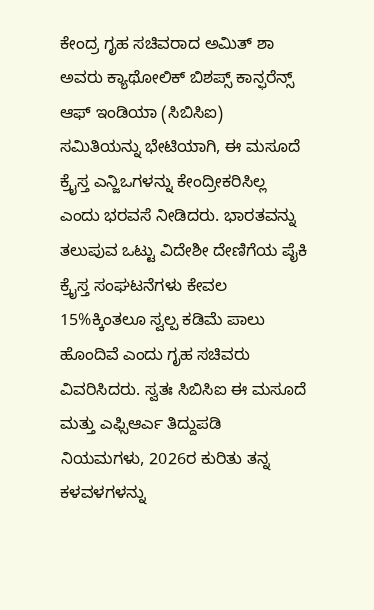ಕೇಂದ್ರ ಗೃಹ ಸಚಿವರಾದ ಅಮಿತ್ ಶಾ ಅವರು ಕ್ಯಾಥೋಲಿಕ್ ಬಿಶಪ್ಸ್ ಕಾನ್ಫರೆನ್ಸ್ ಆಫ್ ಇಂಡಿಯಾ (ಸಿಬಿಸಿಐ) ಸಮಿತಿಯನ್ನು ಭೇಟಿಯಾಗಿ, ಈ ಮಸೂದೆ ಕ್ರೈಸ್ತ ಎನ್ಜಿಒಗಳನ್ನು ಕೇಂದ್ರೀಕರಿಸಿಲ್ಲ ಎಂದು ಭರವಸೆ ನೀಡಿದರು. ಭಾರತವನ್ನು ತಲುಪುವ ಒಟ್ಟು ವಿದೇಶೀ ದೇಣಿಗೆಯ ಪೈಕಿ ಕ್ರೈಸ್ತ ಸಂಘಟನೆಗಳು ಕೇವಲ 15%ಕ್ಕಿಂತಲೂ ಸ್ವಲ್ಪ ಕಡಿಮೆ ಪಾಲು ಹೊಂದಿವೆ ಎಂದು ಗೃಹ ಸಚಿವರು ವಿವರಿಸಿದರು. ಸ್ವತಃ ಸಿಬಿಸಿಐ ಈ ಮಸೂದೆ ಮತ್ತು ಎಫ್ಸಿಆರ್ಎ ತಿದ್ದುಪಡಿ ನಿಯಮಗಳು, 2026ರ ಕುರಿತು ತನ್ನ ಕಳವಳಗಳನ್ನು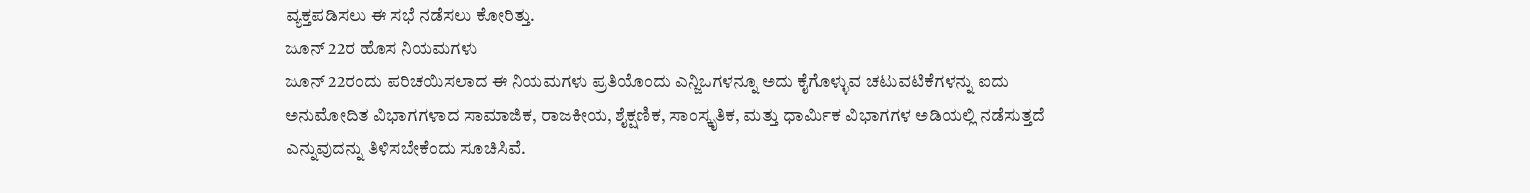ವ್ಯಕ್ತಪಡಿಸಲು ಈ ಸಭೆ ನಡೆಸಲು ಕೋರಿತ್ತು.
ಜೂನ್ 22ರ ಹೊಸ ನಿಯಮಗಳು
ಜೂನ್ 22ರಂದು ಪರಿಚಯಿಸಲಾದ ಈ ನಿಯಮಗಳು ಪ್ರತಿಯೊಂದು ಎನ್ಜಿಒಗಳನ್ನೂ ಅದು ಕೈಗೊಳ್ಳುವ ಚಟುವಟಿಕೆಗಳನ್ನು ಐದು ಅನುಮೋದಿತ ವಿಭಾಗಗಳಾದ ಸಾಮಾಜಿಕ, ರಾಜಕೀಯ, ಶೈಕ್ಷಣಿಕ, ಸಾಂಸ್ಕೃತಿಕ, ಮತ್ತು ಧಾರ್ಮಿಕ ವಿಭಾಗಗಳ ಅಡಿಯಲ್ಲಿ ನಡೆಸುತ್ತದೆ ಎನ್ನುವುದನ್ನು ತಿಳಿಸಬೇಕೆಂದು ಸೂಚಿಸಿವೆ.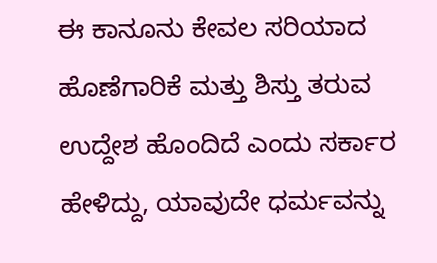ಈ ಕಾನೂನು ಕೇವಲ ಸರಿಯಾದ ಹೊಣೆಗಾರಿಕೆ ಮತ್ತು ಶಿಸ್ತು ತರುವ ಉದ್ದೇಶ ಹೊಂದಿದೆ ಎಂದು ಸರ್ಕಾರ ಹೇಳಿದ್ದು, ಯಾವುದೇ ಧರ್ಮವನ್ನು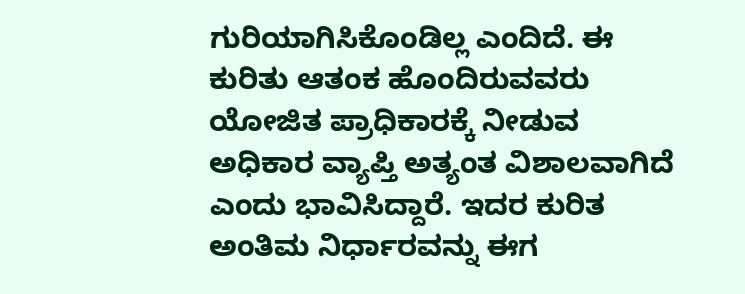ಗುರಿಯಾಗಿಸಿಕೊಂಡಿಲ್ಲ ಎಂದಿದೆ. ಈ ಕುರಿತು ಆತಂಕ ಹೊಂದಿರುವವರು ಯೋಜಿತ ಪ್ರಾಧಿಕಾರಕ್ಕೆ ನೀಡುವ ಅಧಿಕಾರ ವ್ಯಾಪ್ತಿ ಅತ್ಯಂತ ವಿಶಾಲವಾಗಿದೆ ಎಂದು ಭಾವಿಸಿದ್ದಾರೆ. ಇದರ ಕುರಿತ ಅಂತಿಮ ನಿರ್ಧಾರವನ್ನು ಈಗ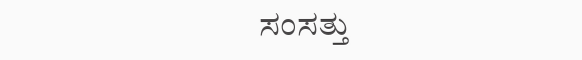ಸಂಸತ್ತು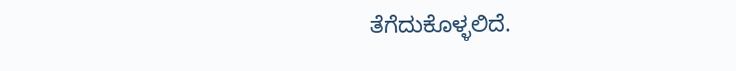ತೆಗೆದುಕೊಳ್ಳಲಿದೆ.